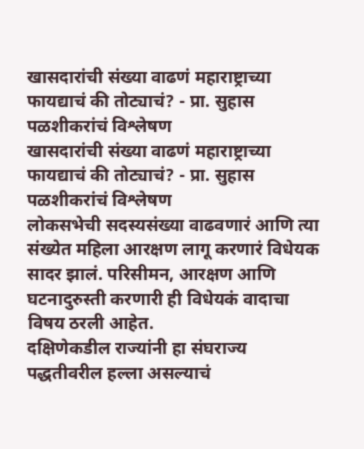खासदारांची संख्या वाढणं महाराष्ट्राच्या फायद्याचं की तोट्याचं? - प्रा. सुहास पळशीकरांचं विश्लेषण
खासदारांची संख्या वाढणं महाराष्ट्राच्या फायद्याचं की तोट्याचं? - प्रा. सुहास पळशीकरांचं विश्लेषण
लोकसभेची सदस्यसंख्या वाढवणारं आणि त्या संख्येत महिला आरक्षण लागू करणारं विधेयक सादर झालं. परिसीमन, आरक्षण आणि घटनादुरुस्ती करणारी ही विधेयकं वादाचा विषय ठरली आहेत.
दक्षिणेकडील राज्यांनी हा संघराज्य पद्धतीवरील हल्ला असल्याचं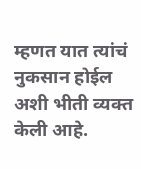म्हणत यात त्यांचं नुकसान होईल अशी भीती व्यक्त केली आहे.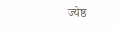ज्येष्ठ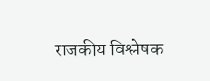राजकीय विश्लेषक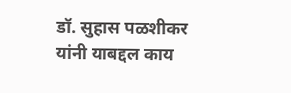डॉ. सुहास पळशीकर यांनी याबद्दल काय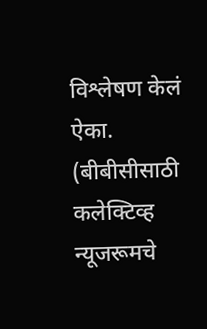विश्लेषण केलं ऐका.
(बीबीसीसाठी कलेक्टिव्ह न्यूजरूमचे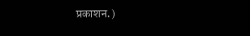प्रकाशन.)